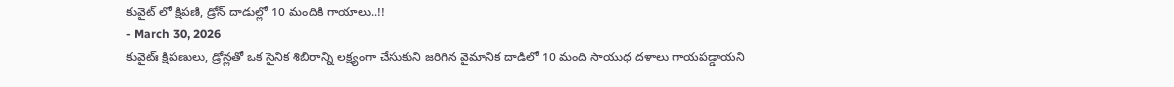కువైట్ లో క్షిపణి, డ్రోన్ దాడుల్లో 10 మందికి గాయాలు..!!
- March 30, 2026
కువైట్ః క్షిపణులు, డ్రోన్లతో ఒక సైనిక శిబిరాన్ని లక్ష్యంగా చేసుకుని జరిగిన వైమానిక దాడిలో 10 మంది సాయుధ దళాలు గాయపడ్డాయని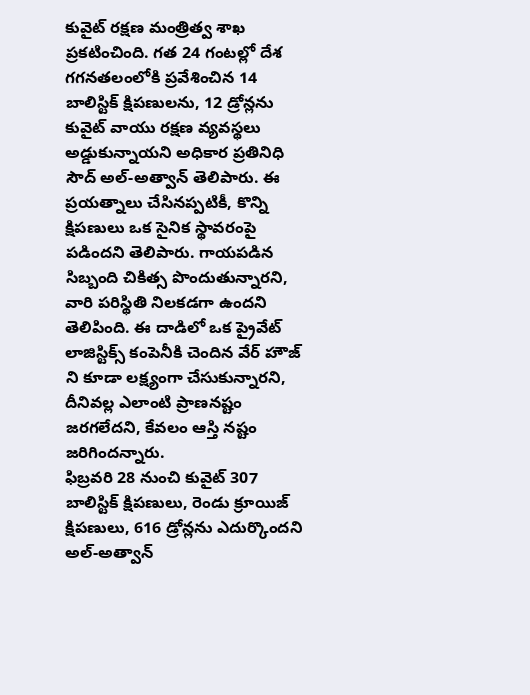కువైట్ రక్షణ మంత్రిత్వ శాఖ ప్రకటించింది. గత 24 గంటల్లో దేశ గగనతలంలోకి ప్రవేశించిన 14 బాలిస్టిక్ క్షిపణులను, 12 డ్రోన్లను కువైట్ వాయు రక్షణ వ్యవస్థలు అడ్డుకున్నాయని అధికార ప్రతినిధి సౌద్ అల్-అత్వాన్ తెలిపారు. ఈ ప్రయత్నాలు చేసినప్పటికీ, కొన్ని క్షిపణులు ఒక సైనిక స్థావరంపై పడిందని తెలిపారు. గాయపడిన సిబ్బంది చికిత్స పొందుతున్నారని, వారి పరిస్థితి నిలకడగా ఉందని తెలిపింది. ఈ దాడిలో ఒక ప్రైవేట్ లాజిస్టిక్స్ కంపెనీకి చెందిన వేర్ హౌజ్ ని కూడా లక్ష్యంగా చేసుకున్నారని, దీనివల్ల ఎలాంటి ప్రాణనష్టం జరగలేదని, కేవలం ఆస్తి నష్టం జరిగిందన్నారు.
ఫిబ్రవరి 28 నుంచి కువైట్ 307 బాలిస్టిక్ క్షిపణులు, రెండు క్రూయిజ్ క్షిపణులు, 616 డ్రోన్లను ఎదుర్కొందని అల్-అత్వాన్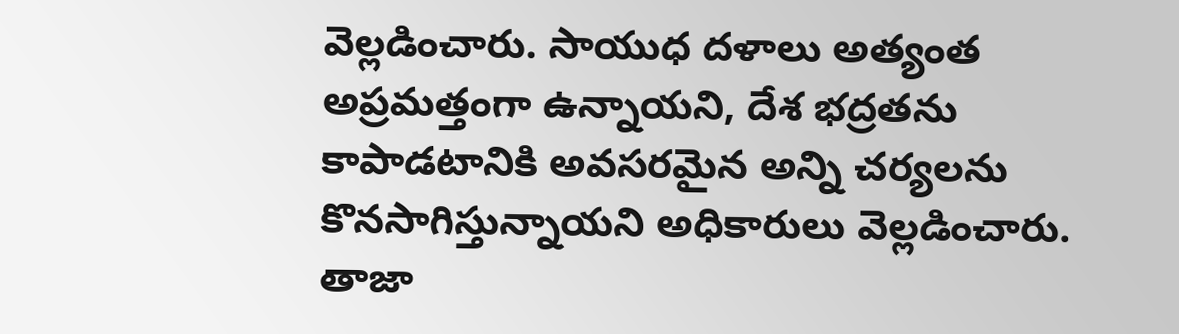వెల్లడించారు. సాయుధ దళాలు అత్యంత అప్రమత్తంగా ఉన్నాయని, దేశ భద్రతను కాపాడటానికి అవసరమైన అన్ని చర్యలను కొనసాగిస్తున్నాయని అధికారులు వెల్లడించారు.
తాజా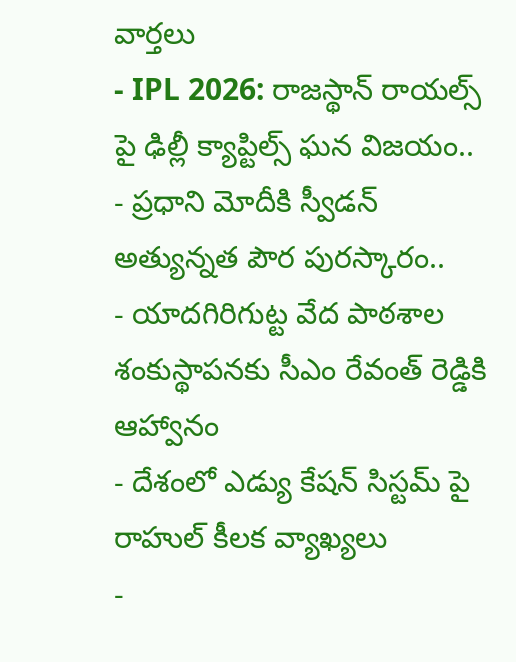వార్తలు
- IPL 2026: రాజస్థాన్ రాయల్స్ పై ఢిల్లీ క్యాప్టిల్స్ ఘన విజయం..
- ప్రధాని మోదీకి స్వీడన్ అత్యున్నత పౌర పురస్కారం..
- యాదగిరిగుట్ట వేద పాఠశాల శంకుస్థాపనకు సీఎం రేవంత్ రెడ్డికి ఆహ్వానం
- దేశంలో ఎడ్యు కేషన్ సిస్టమ్ పై రాహుల్ కీలక వ్యాఖ్యలు
-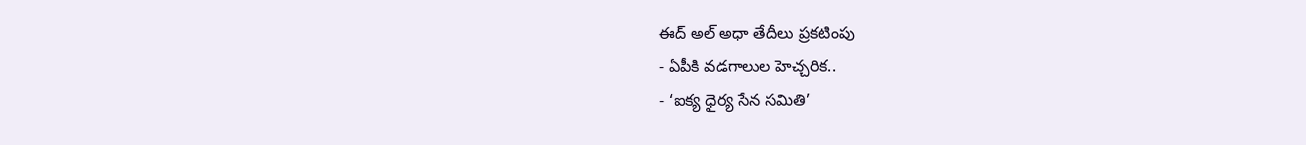ఈద్ అల్ అధా తేదీలు ప్రకటింపు
- ఏపీకి వడగాలుల హెచ్చరిక..
- ‘ఐక్య ధైర్య సేన సమితి’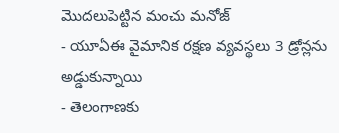మొదలుపెట్టిన మంచు మనోజ్
- యూఏఈ వైమానిక రక్షణ వ్యవస్థలు 3 డ్రోన్లను అడ్డుకున్నాయి
- తెలంగాణకు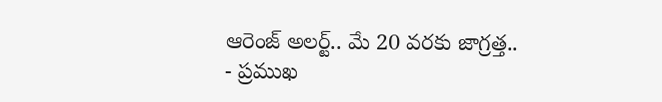ఆరెంజ్ అలర్ట్.. మే 20 వరకు జాగ్రత్త..
- ప్రముఖ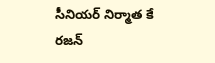సీనియర్ నిర్మాత కే రజన్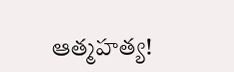ఆత్మహత్య!